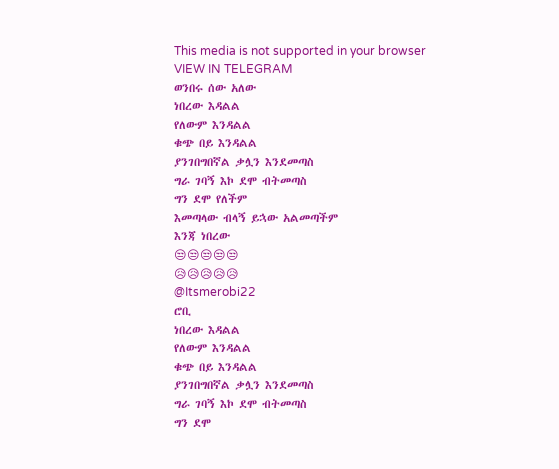This media is not supported in your browser
VIEW IN TELEGRAM
ወንበሩ ሰው አለው
ነበረው እዳልል
የለውም እንዳልል
ቁጭ በይ እንዳልል
ያንገበግበኛል ቃሏን እንደመጣስ
ግራ ገባኝ እኮ ደሞ ብትመጣስ
ግን ደሞ የለችም
እመጣላው ብላኝ ይኋው አልመጣችም
እንጃ ነበረው
😒😒😒😒😒
😥😥😥😥😥
@Itsmerobi22
ሮቢ
ነበረው እዳልል
የለውም እንዳልል
ቁጭ በይ እንዳልል
ያንገበግበኛል ቃሏን እንደመጣስ
ግራ ገባኝ እኮ ደሞ ብትመጣስ
ግን ደሞ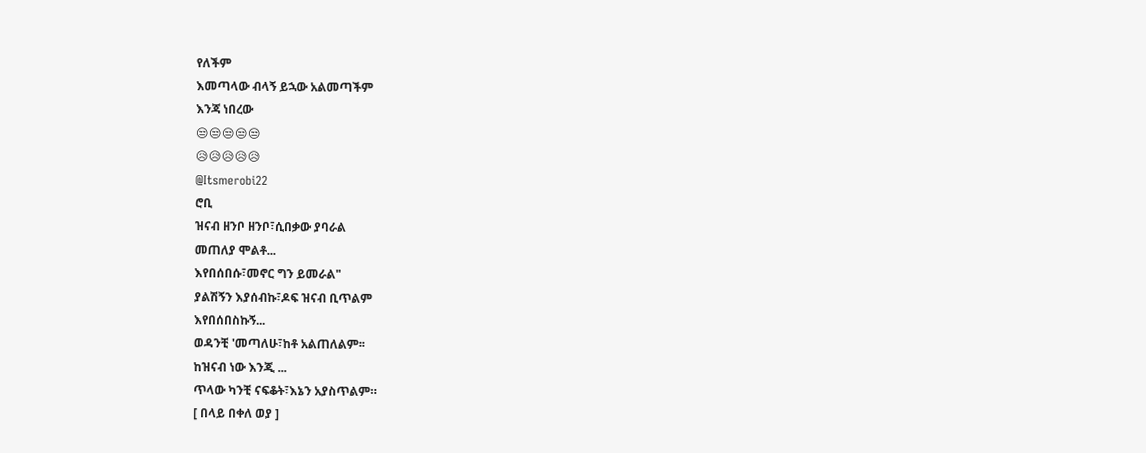የለችም
እመጣላው ብላኝ ይኋው አልመጣችም
እንጃ ነበረው
😒😒😒😒😒
😥😥😥😥😥
@Itsmerobi22
ሮቢ
ዝናብ ዘንቦ ዘንቦ፣ሲበቃው ያባራል
መጠለያ ሞልቶ...
እየበሰበሱ፣መኖር ግን ይመራል"
ያልሽኝን እያሰብኩ፣ዶፍ ዝናብ ቢጥልም
እየበሰበስኩኝ...
ወዳንቺ 'መጣለሁ፣ከቶ አልጠለልም፡፡
ከዝናብ ነው እንጂ ...
ጥላው ካንቺ ናፍቆት፣እኔን አያስጥልም።
[ በላይ በቀለ ወያ ]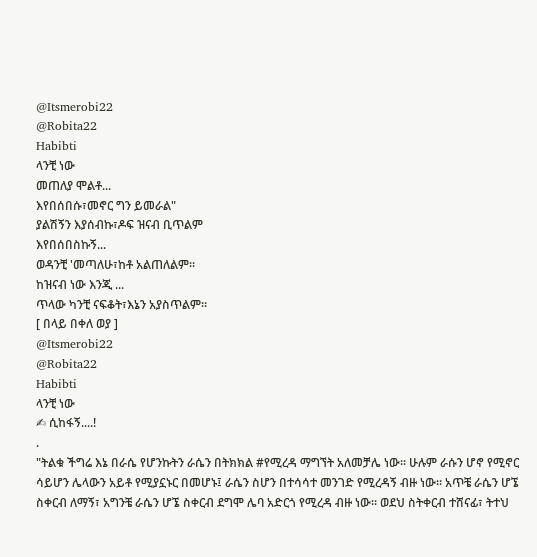@Itsmerobi22
@Robita22
Habibti
ላንቺ ነው
መጠለያ ሞልቶ...
እየበሰበሱ፣መኖር ግን ይመራል"
ያልሽኝን እያሰብኩ፣ዶፍ ዝናብ ቢጥልም
እየበሰበስኩኝ...
ወዳንቺ 'መጣለሁ፣ከቶ አልጠለልም፡፡
ከዝናብ ነው እንጂ ...
ጥላው ካንቺ ናፍቆት፣እኔን አያስጥልም።
[ በላይ በቀለ ወያ ]
@Itsmerobi22
@Robita22
Habibti
ላንቺ ነው
✍ ሲከፋኝ....!
.
"ትልቁ ችግሬ እኔ በራሴ የሆንኩትን ራሴን በትክክል #የሚረዳ ማግኘት አለመቻሌ ነው። ሁሉም ራሱን ሆኖ የሚኖር ሳይሆን ሌላውን አይቶ የሚያኗኑር በመሆኑ፤ ራሴን ስሆን በተሳሳተ መንገድ የሚረዳኝ ብዙ ነው። አጥቼ ራሴን ሆኜ ስቀርብ ለማኝ፣ አግንቼ ራሴን ሆኜ ስቀርብ ደግሞ ሌባ አድርጎ የሚረዳ ብዙ ነው። ወደህ ስትቀርብ ተሸናፊ፣ ትተህ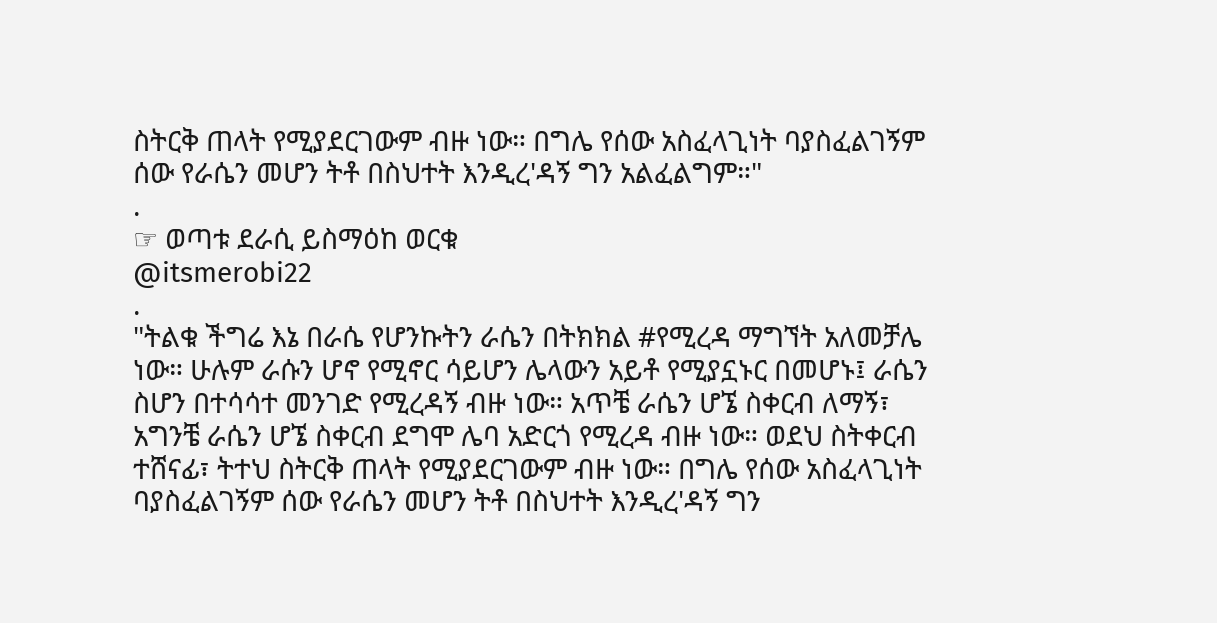ስትርቅ ጠላት የሚያደርገውም ብዙ ነው። በግሌ የሰው አስፈላጊነት ባያስፈልገኝም ሰው የራሴን መሆን ትቶ በስህተት እንዲረ'ዳኝ ግን አልፈልግም።"
.
☞ ወጣቱ ደራሲ ይስማዕከ ወርቁ
@itsmerobi22
.
"ትልቁ ችግሬ እኔ በራሴ የሆንኩትን ራሴን በትክክል #የሚረዳ ማግኘት አለመቻሌ ነው። ሁሉም ራሱን ሆኖ የሚኖር ሳይሆን ሌላውን አይቶ የሚያኗኑር በመሆኑ፤ ራሴን ስሆን በተሳሳተ መንገድ የሚረዳኝ ብዙ ነው። አጥቼ ራሴን ሆኜ ስቀርብ ለማኝ፣ አግንቼ ራሴን ሆኜ ስቀርብ ደግሞ ሌባ አድርጎ የሚረዳ ብዙ ነው። ወደህ ስትቀርብ ተሸናፊ፣ ትተህ ስትርቅ ጠላት የሚያደርገውም ብዙ ነው። በግሌ የሰው አስፈላጊነት ባያስፈልገኝም ሰው የራሴን መሆን ትቶ በስህተት እንዲረ'ዳኝ ግን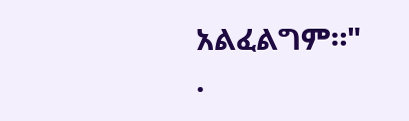አልፈልግም።"
.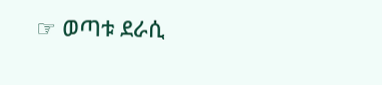☞ ወጣቱ ደራሲ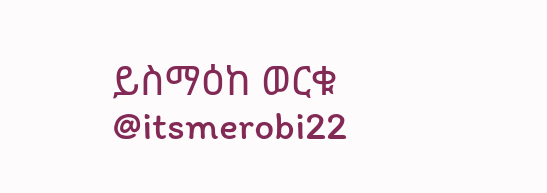ይስማዕከ ወርቁ
@itsmerobi22